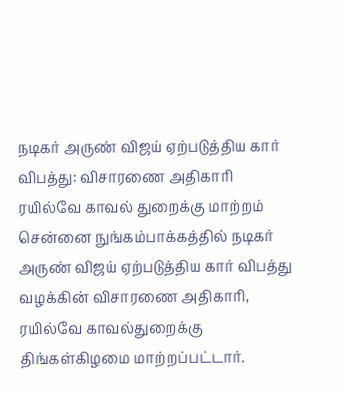நடிகர் அருண் விஜய் ஏற்படுத்திய கார் விபத்து: விசாரணை அதிகாரி ரயில்வே காவல் துறைக்கு மாற்றம்
சென்னை நுங்கம்பாக்கத்தில் நடிகர் அருண் விஜய் ஏற்படுத்திய கார் விபத்து வழக்கின் விசாரணை அதிகாரி, ரயில்வே காவல்துறைக்கு திங்கள்கிழமை மாற்றப்பட்டார்.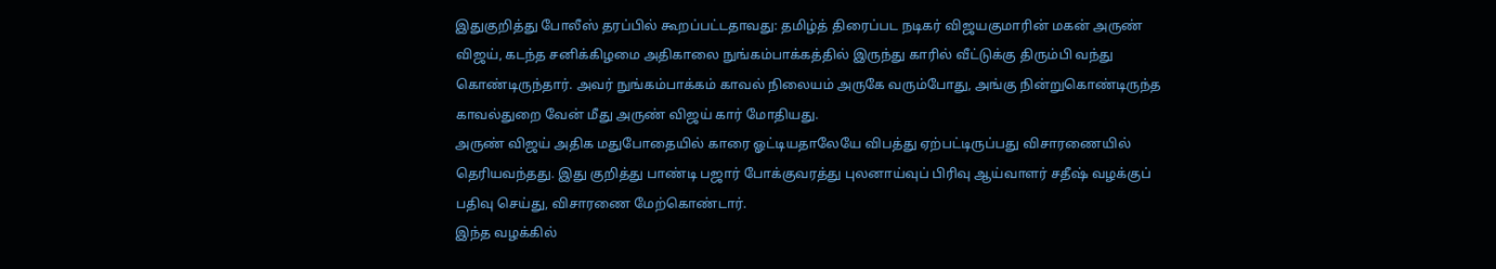இதுகுறித்து போலீஸ் தரப்பில் கூறப்பட்டதாவது: தமிழ்த் திரைப்பட நடிகர் விஜயகுமாரின் மகன் அருண் விஜய், கடந்த சனிக்கிழமை அதிகாலை நுங்கம்பாக்கத்தில் இருந்து காரில் வீட்டுக்கு திரும்பி வந்து கொண்டிருந்தார். அவர் நுங்கம்பாக்கம் காவல் நிலையம் அருகே வரும்போது, அங்கு நின்றுகொண்டிருந்த காவல்துறை வேன் மீது அருண் விஜய் கார் மோதியது.
அருண் விஜய் அதிக மதுபோதையில் காரை ஓட்டியதாலேயே விபத்து ஏற்பட்டிருப்பது விசாரணையில் தெரியவந்தது. இது குறித்து பாண்டி பஜார் போக்குவரத்து புலனாய்வுப் பிரிவு ஆய்வாளர் சதீஷ் வழக்குப் பதிவு செய்து, விசாரணை மேற்கொண்டார்.
இந்த வழக்கில்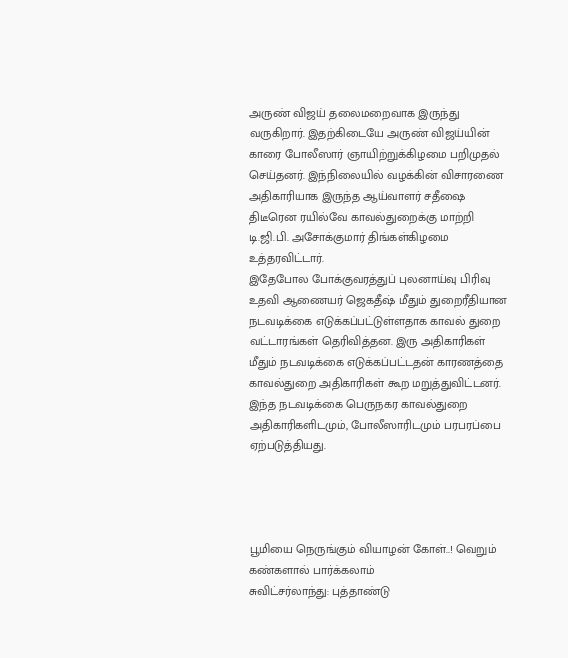அருண் விஜய் தலைமறைவாக இருந்து வருகிறார். இதற்கிடையே அருண் விஜய்யின் காரை போலீஸார் ஞாயிற்றுக்கிழமை பறிமுதல் செய்தனர். இந்நிலையில் வழக்கின் விசாரணை அதிகாரியாக இருந்த ஆய்வாளர் சதீஷை திடீரென ரயில்வே காவல்துறைக்கு மாற்றி டி.ஜி.பி. அசோக்குமார் திங்கள்கிழமை உத்தரவிட்டார்.
இதேபோல போக்குவரத்துப் புலனாய்வு பிரிவு உதவி ஆணையர் ஜெகதீஷ் மீதும் துறைரீதியான நடவடிக்கை எடுக்கப்பட்டுள்ளதாக காவல் துறை வட்டாரங்கள் தெரிவித்தன. இரு அதிகாரிகள் மீதும் நடவடிக்கை எடுக்கப்பட்டதன் காரணத்தை காவல்துறை அதிகாரிகள் கூற மறுத்துவிட்டனர்.
இந்த நடவடிக்கை பெருநகர காவல்துறை அதிகாரிகளிடமும், போலீஸாரிடமும் பரபரப்பை ஏற்படுத்தியது.




பூமியை நெருங்கும் வியாழன் கோள்..! வெறும் கண்களால் பார்க்கலாம்
சுவிட்சர்லாந்து: புத்தாண்டு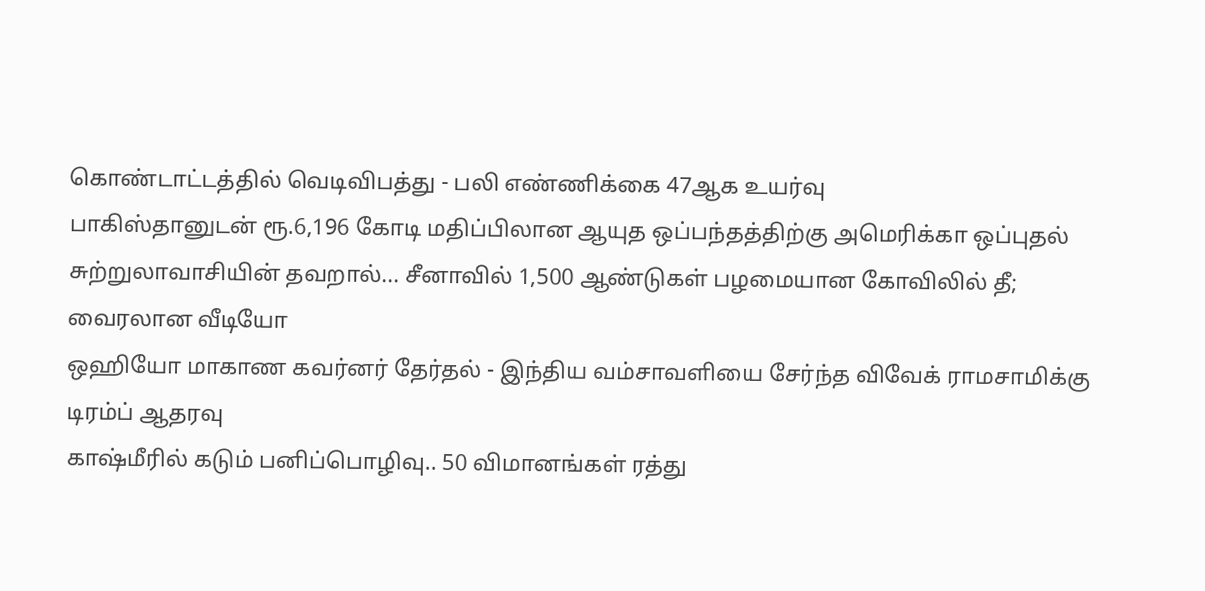கொண்டாட்டத்தில் வெடிவிபத்து - பலி எண்ணிக்கை 47ஆக உயர்வு
பாகிஸ்தானுடன் ரூ.6,196 கோடி மதிப்பிலான ஆயுத ஒப்பந்தத்திற்கு அமெரிக்கா ஒப்புதல்
சுற்றுலாவாசியின் தவறால்... சீனாவில் 1,500 ஆண்டுகள் பழமையான கோவிலில் தீ; வைரலான வீடியோ
ஒஹியோ மாகாண கவர்னர் தேர்தல் - இந்திய வம்சாவளியை சேர்ந்த விவேக் ராமசாமிக்கு டிரம்ப் ஆதரவு
காஷ்மீரில் கடும் பனிப்பொழிவு.. 50 விமானங்கள் ரத்து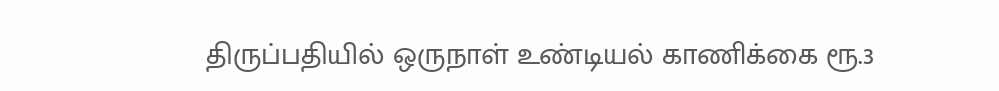திருப்பதியில் ஒருநாள் உண்டியல் காணிக்கை ரூ.3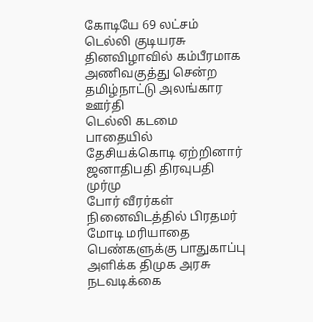கோடியே 69 லட்சம்
டெல்லி குடியரசு தினவிழாவில் கம்பீரமாக அணிவகுத்து சென்ற தமிழ்நாட்டு அலங்கார ஊர்தி
டெல்லி கடமை பாதையில் தேசியக்கொடி ஏற்றினார் ஜனாதிபதி திரவுபதி முர்மு
போர் வீரர்கள் நினைவிடத்தில் பிரதமர் மோடி மரியாதை
பெண்களுக்கு பாதுகாப்பு அளிக்க திமுக அரசு நடவடிக்கை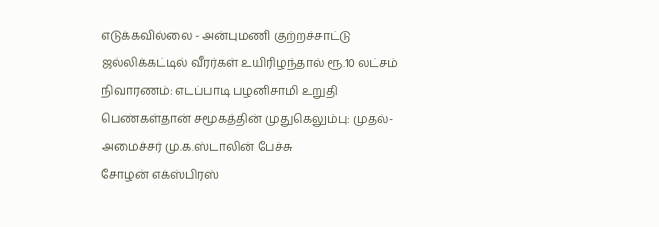எடுக்கவில்லை - அன்புமணி குற்றச்சாட்டு
ஜல்லிக்கட்டில் வீரர்கள் உயிரிழந்தால் ரூ.10 லட்சம் நிவாரணம்: எடப்பாடி பழனிசாமி உறுதி
பெண்கள்தான் சமூகத்தின் முதுகெலும்பு: முதல்-அமைச்சர் மு.க.ஸ்டாலின் பேச்சு
சோழன் எக்ஸ்பிரஸ்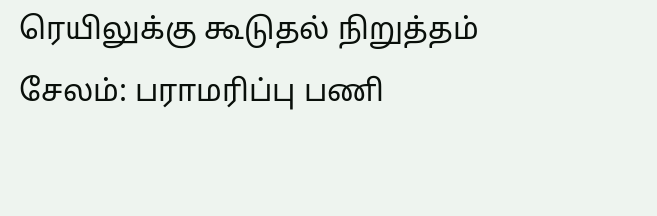ரெயிலுக்கு கூடுதல் நிறுத்தம்
சேலம்: பராமரிப்பு பணி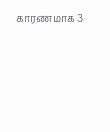காரணமாக 3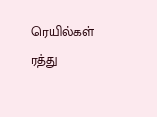ரெயில்கள் ரத்து